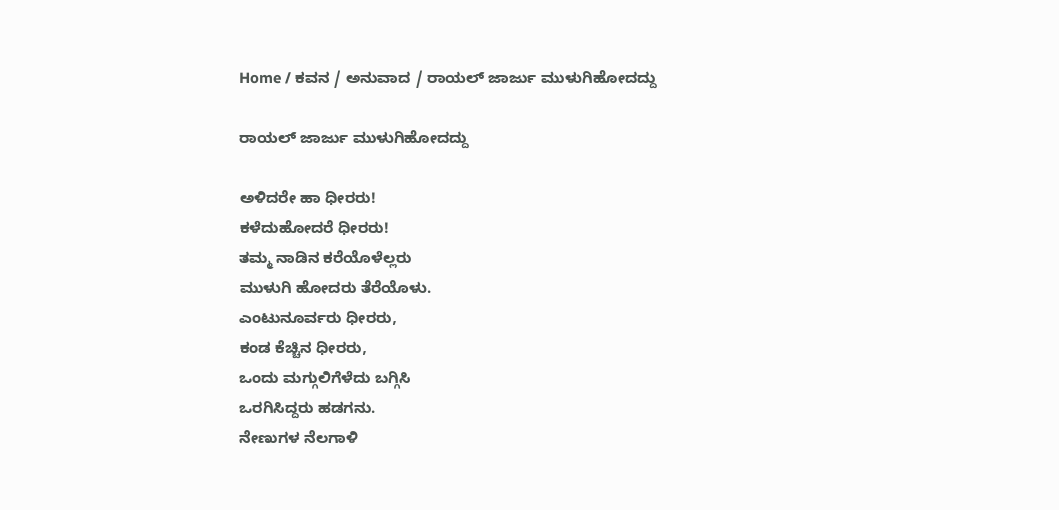Home / ಕವನ / ಅನುವಾದ / ರಾಯಲ್ ಜಾರ್ಜು ಮುಳುಗಿಹೋದದ್ದು

ರಾಯಲ್ ಜಾರ್ಜು ಮುಳುಗಿಹೋದದ್ದು

ಅಳಿದರೇ ಹಾ ಧೀರರು!
ಕಳೆದುಹೋದರೆ ಧೀರರು!
ತಮ್ಮ ನಾಡಿನ ಕರೆಯೊಳೆಲ್ಲರು
ಮುಳುಗಿ ಹೋದರು ತೆರೆಯೊಳು.
ಎಂಟುನೂರ್ವರು ಧೀರರು,
ಕಂಡ ಕೆಚ್ಚಿನ ಧೀರರು,
ಒಂದು ಮಗ್ಗುಲಿಗೆಳೆದು ಬಗ್ಗಿಸಿ
ಒರಗಿಸಿದ್ದರು ಹಡಗನು.
ನೇಣುಗಳ ನೆಲಗಾಳಿ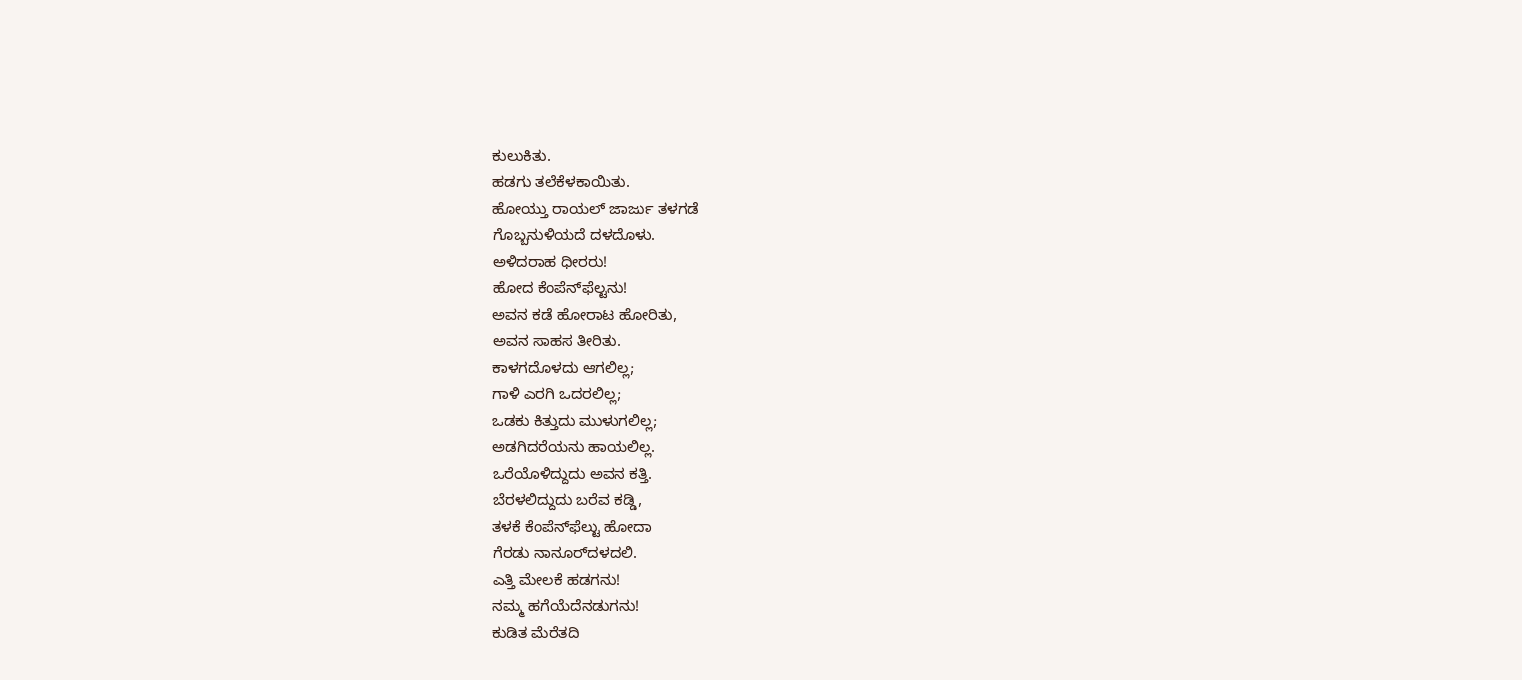ಕುಲುಕಿತು.
ಹಡಗು ತಲೆಕೆಳಕಾಯಿತು.
ಹೋಯ್ತು ರಾಯಲ್ ಜಾರ್ಜು ತಳಗಡೆ
ಗೊಬ್ಬನುಳಿಯದೆ ದಳದೊಳು.
ಅಳಿದರಾಹ ಧೀರರು!
ಹೋದ ಕೆಂಪೆನ್‌ಫೆಲ್ಟನು!
ಅವನ ಕಡೆ ಹೋರಾಟ ಹೋರಿತು,
ಅವನ ಸಾಹಸ ತೀರಿತು.
ಕಾಳಗದೊಳದು ಆಗಲಿಲ್ಲ;
ಗಾಳಿ ಎರಗಿ ಒದರಲಿಲ್ಲ;
ಒಡಕು ಕಿತ್ತುದು ಮುಳುಗಲಿಲ್ಲ;
ಅಡಗಿದರೆಯನು ಹಾಯಲಿಲ್ಲ.
ಒರೆಯೊಳಿದ್ದುದು ಅವನ ಕತ್ತಿ.
ಬೆರಳಲಿದ್ದುದು ಬರೆವ ಕಡ್ಡಿ,
ತಳಕೆ ಕೆಂಪೆನ್‌ಫೆಲ್ಟು ಹೋದಾ
ಗೆರಡು ನಾನೂರ್‌ದಳದಲಿ.
ಎತ್ತಿ ಮೇಲಕೆ ಹಡಗನು!
ನಮ್ಮ ಹಗೆಯೆದೆನಡುಗನು!
ಕುಡಿತ ಮೆರೆತದಿ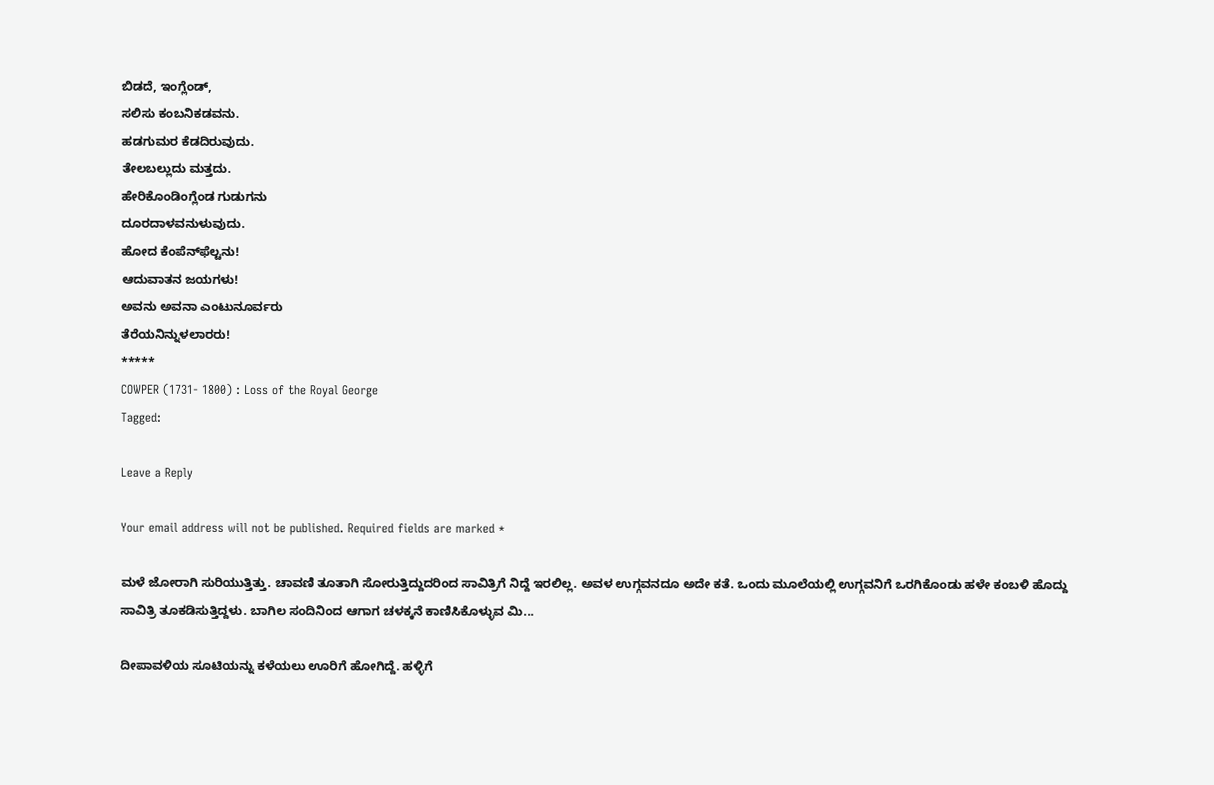ಬಿಡದೆ, ಇಂಗ್ಲೆಂಡ್,
ಸಲಿಸು ಕಂಬನಿಕಡವನು.
ಹಡಗುಮರ ಕೆಡದಿರುವುದು.
ತೇಲಬಲ್ಲುದು ಮತ್ತದು.
ಹೇರಿಕೊಂಡಿಂಗ್ಲೆಂಡ ಗುಡುಗನು
ದೂರದಾಳವನುಳುವುದು.
ಹೋದ ಕೆಂಪೆನ್‌ಫೆಲ್ಟನು!
ಆದುವಾತನ ಜಯಗಳು!
ಅವನು ಅವನಾ ಎಂಟುನೂರ್ವರು
ತೆರೆಯನಿನ್ನುಳಲಾರರು!
*****
COWPER (1731- 1800) : Loss of the Royal George
Tagged:

Leave a Reply

Your email address will not be published. Required fields are marked *

ಮಳೆ ಜೋರಾಗಿ ಸುರಿಯುತ್ತಿತ್ತು. ಚಾವಣಿ ತೂತಾಗಿ ಸೋರುತ್ತಿದ್ದುದರಿಂದ ಸಾವಿತ್ರಿಗೆ ನಿದ್ದೆ ಇರಲಿಲ್ಲ. ಅವಳ ಉಗ್ಗವನದೂ ಅದೇ ಕತೆ. ಒಂದು ಮೂಲೆಯಲ್ಲಿ ಉಗ್ಗವನಿಗೆ ಒರಗಿಕೊಂಡು ಹಳೇ ಕಂಬಳಿ ಹೊದ್ದು ಸಾವಿತ್ರಿ ತೂಕಡಿಸುತ್ತಿದ್ದಳು. ಬಾಗಿಲ ಸಂದಿನಿಂದ ಆಗಾಗ ಚಳಕ್ಕನೆ ಕಾಣಿಸಿಕೊಳ್ಳುವ ಮಿ...

ದೀಪಾವಳಿಯ ಸೂಟಿಯನ್ನು ಕಳೆಯಲು ಊರಿಗೆ ಹೋಗಿದ್ದೆ. ಹಳ್ಳಿಗೆ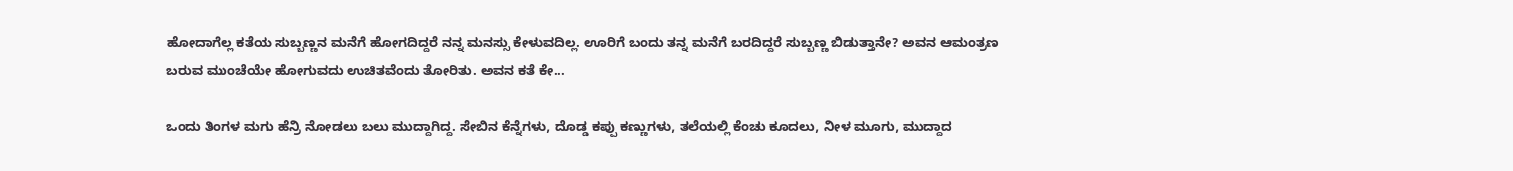ಹೋದಾಗೆಲ್ಲ ಕತೆಯ ಸುಬ್ಬಣ್ಣನ ಮನೆಗೆ ಹೋಗದಿದ್ದರೆ ನನ್ನ ಮನಸ್ಸು ಕೇಳುವದಿಲ್ಲ. ಊರಿಗೆ ಬಂದು ತನ್ನ ಮನೆಗೆ ಬರದಿದ್ದರೆ ಸುಬ್ಬಣ್ಣ ಬಿಡುತ್ತಾನೇ? ಅವನ ಆಮಂತ್ರಣ ಬರುವ ಮುಂಚೆಯೇ ಹೋಗುವದು ಉಚಿತವೆಂದು ತೋರಿತು. ಅವನ ಕತೆ ಕೇ...

ಒಂದು ತಿಂಗಳ ಮಗು ಹೆನ್ರಿ ನೋಡಲು ಬಲು ಮುದ್ದಾಗಿದ್ದ. ಸೇಬಿನ ಕೆನ್ನೆಗಳು, ದೊಡ್ಡ ಕಪ್ಪು ಕಣ್ಣುಗಳು, ತಲೆಯಲ್ಲಿ ಕೆಂಚು ಕೂದಲು, ನೀಳ ಮೂಗು, ಮುದ್ದಾದ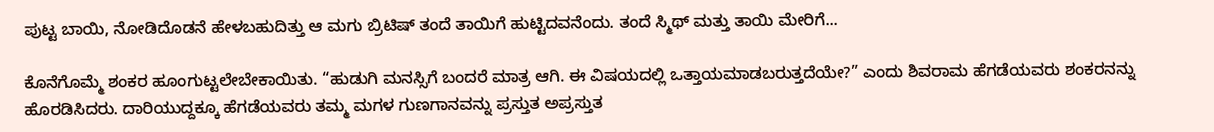ಪುಟ್ಟ ಬಾಯಿ, ನೋಡಿದೊಡನೆ ಹೇಳಬಹುದಿತ್ತು ಆ ಮಗು ಬ್ರಿಟಿಷ್ ತಂದೆ ತಾಯಿಗೆ ಹುಟ್ಟಿದವನೆಂದು. ತಂದೆ ಸ್ಮಿಥ್ ಮತ್ತು ತಾಯಿ ಮೇರಿಗೆ...

ಕೊನೆಗೊಮ್ಮೆ ಶಂಕರ ಹೂಂಗುಟ್ಟಲೇಬೇಕಾಯಿತು. “ಹುಡುಗಿ ಮನಸ್ಸಿಗೆ ಬಂದರೆ ಮಾತ್ರ ಆಗಿ. ಈ ವಿಷಯದಲ್ಲಿ ಒತ್ತಾಯಮಾಡಬರುತ್ತದೆಯೇ?” ಎಂದು ಶಿವರಾಮ ಹೆಗಡೆಯವರು ಶಂಕರನನ್ನು ಹೊರಡಿಸಿದರು. ದಾರಿಯುದ್ದಕ್ಕೂ ಹೆಗಡೆಯವರು ತಮ್ಮ ಮಗಳ ಗುಣಗಾನವನ್ನು ಪ್ರಸ್ತುತ ಅಪ್ರಸ್ತುತ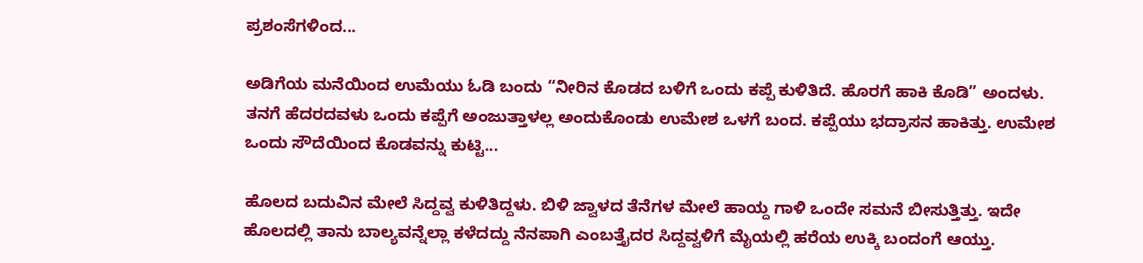ಪ್ರಶಂಸೆಗಳಿಂದ...

ಅಡಿಗೆಯ ಮನೆಯಿಂದ ಉಮೆಯು ಓಡಿ ಬಂದು “ನೀರಿನ ಕೊಡದ ಬಳಿಗೆ ಒಂದು ಕಪ್ಪೆ ಕುಳಿತಿದೆ. ಹೊರಗೆ ಹಾಕಿ ಕೊಡಿ” ಅಂದಳು. ತನಗೆ ಹೆದರದವಳು ಒಂದು ಕಪ್ಪೆಗೆ ಅಂಜುತ್ತಾಳಲ್ಲ ಅಂದುಕೊಂಡು ಉಮೇಶ ಒಳಗೆ ಬಂದ. ಕಪ್ಪೆಯು ಭದ್ರಾಸನ ಹಾಕಿತ್ತು. ಉಮೇಶ ಒಂದು ಸೌದೆಯಿಂದ ಕೊಡವನ್ನು ಕುಟ್ಟಿ...

ಹೊಲದ ಬದುವಿನ ಮೇಲೆ ಸಿದ್ದವ್ವ ಕುಳಿತಿದ್ದಳು. ಬಿಳಿ ಜ್ವಾಳದ ತೆನೆಗಳ ಮೇಲೆ ಹಾಯ್ದ ಗಾಳಿ ಒಂದೇ ಸಮನೆ ಬೀಸುತ್ತಿತ್ತು. ಇದೇ ಹೊಲದಲ್ಲಿ ತಾನು ಬಾಲ್ಯವನ್ನೆಲ್ಲಾ ಕಳೆದದ್ದು ನೆನಪಾಗಿ ಎಂಬತ್ತೈದರ ಸಿದ್ದವ್ವಳಿಗೆ ಮೈಯಲ್ಲಿ ಹರೆಯ ಉಕ್ಕಿ ಬಂದಂಗೆ ಆಯ್ತು.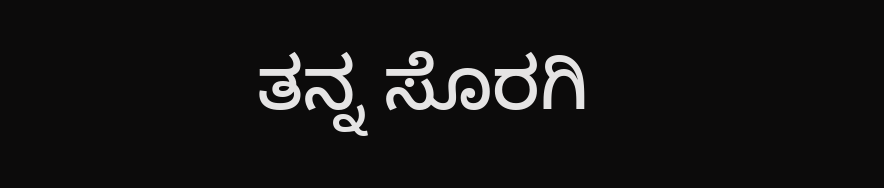ತನ್ನ ಸೊರಗಿ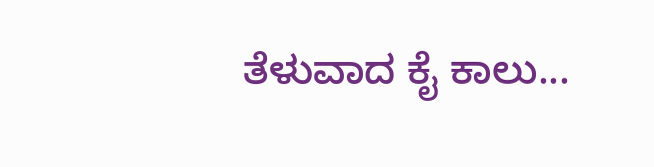ತೆಳುವಾದ ಕೈ ಕಾಲು...